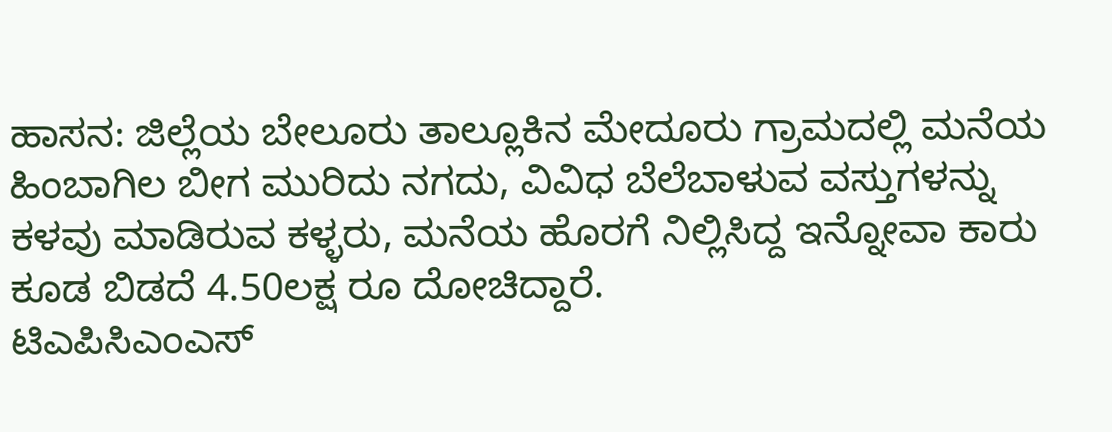ಹಾಸನ: ಜಿಲ್ಲೆಯ ಬೇಲೂರು ತಾಲ್ಲೂಕಿನ ಮೇದೂರು ಗ್ರಾಮದಲ್ಲಿ ಮನೆಯ ಹಿಂಬಾಗಿಲ ಬೀಗ ಮುರಿದು ನಗದು, ವಿವಿಧ ಬೆಲೆಬಾಳುವ ವಸ್ತುಗಳನ್ನು ಕಳವು ಮಾಡಿರುವ ಕಳ್ಳರು, ಮನೆಯ ಹೊರಗೆ ನಿಲ್ಲಿಸಿದ್ದ ಇನ್ನೋವಾ ಕಾರು ಕೂಡ ಬಿಡದೆ 4.50ಲಕ್ಷ ರೂ ದೋಚಿದ್ದಾರೆ.
ಟಿಎಪಿಸಿಎಂಎಸ್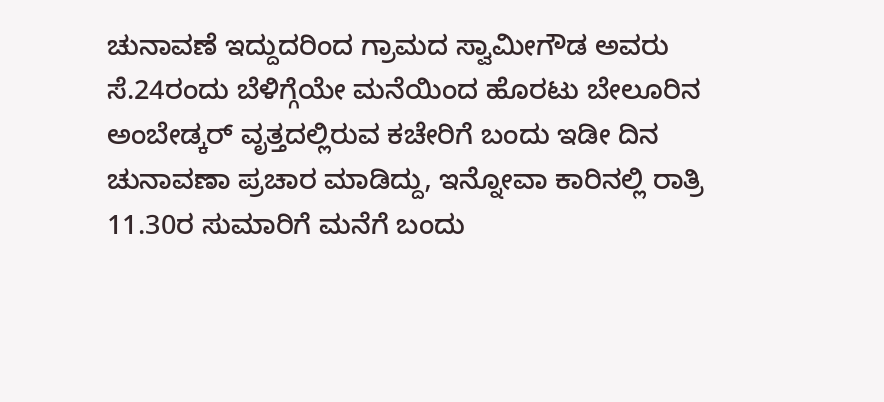ಚುನಾವಣೆ ಇದ್ದುದರಿಂದ ಗ್ರಾಮದ ಸ್ವಾಮೀಗೌಡ ಅವರು ಸೆ.24ರಂದು ಬೆಳಿಗ್ಗೆಯೇ ಮನೆಯಿಂದ ಹೊರಟು ಬೇಲೂರಿನ ಅಂಬೇಡ್ಕರ್ ವೃತ್ತದಲ್ಲಿರುವ ಕಚೇರಿಗೆ ಬಂದು ಇಡೀ ದಿನ ಚುನಾವಣಾ ಪ್ರಚಾರ ಮಾಡಿದ್ದು, ಇನ್ನೋವಾ ಕಾರಿನಲ್ಲಿ ರಾತ್ರಿ 11.30ರ ಸುಮಾರಿಗೆ ಮನೆಗೆ ಬಂದು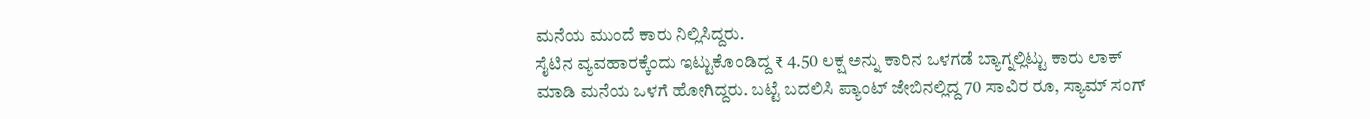ಮನೆಯ ಮುಂದೆ ಕಾರು ನಿಲ್ಲಿಸಿದ್ದರು.
ಸೈಟಿನ ವ್ಯವಹಾರಕ್ಕೆಂದು ಇಟ್ಟುಕೊಂಡಿದ್ದ ₹ 4.50 ಲಕ್ಷ ಅನ್ನು ಕಾರಿನ ಒಳಗಡೆ ಬ್ಯಾಗ್ನಲ್ಲಿಟ್ಟು ಕಾರು ಲಾಕ್ ಮಾಡಿ ಮನೆಯ ಒಳಗೆ ಹೋಗಿದ್ದರು. ಬಟ್ಟೆ ಬದಲಿಸಿ ಪ್ಯಾಂಟ್ ಜೇಬಿನಲ್ಲಿದ್ದ 70 ಸಾವಿರ ರೂ, ಸ್ಯಾಮ್ ಸಂಗ್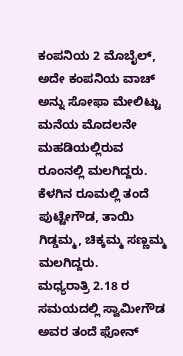ಕಂಪನಿಯ 2 ಮೊಬೈಲ್, ಅದೇ ಕಂಪನಿಯ ವಾಚ್ ಅನ್ನು ಸೋಫಾ ಮೇಲಿಟ್ಟು ಮನೆಯ ಮೊದಲನೇ ಮಹಡಿಯಲ್ಲಿರುವ ರೂಂನಲ್ಲಿ ಮಲಗಿದ್ದರು. ಕೆಳಗಿನ ರೂಮಲ್ಲಿ ತಂದೆ ಪುಟ್ಟೇಗೌಡ, ತಾಯಿ ಗಿಡ್ಡಮ್ಮ, ಚಿಕ್ಕಮ್ಮ ಸಣ್ಣಮ್ಮ ಮಲಗಿದ್ದರು.
ಮಧ್ಯರಾತ್ರಿ 2.18 ರ ಸಮಯದಲ್ಲಿ ಸ್ವಾಮೀಗೌಡ ಅವರ ತಂದೆ ಫೋನ್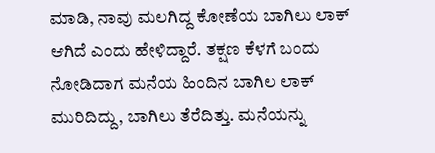ಮಾಡಿ, ನಾವು ಮಲಗಿದ್ದ ಕೋಣೆಯ ಬಾಗಿಲು ಲಾಕ್ ಆಗಿದೆ ಎಂದು ಹೇಳಿದ್ದಾರೆ. ತಕ್ಷಣ ಕೆಳಗೆ ಬಂದು ನೋಡಿದಾಗ ಮನೆಯ ಹಿಂದಿನ ಬಾಗಿಲ ಲಾಕ್ ಮುರಿದಿದ್ದು, ಬಾಗಿಲು ತೆರೆದಿತ್ತು. ಮನೆಯನ್ನು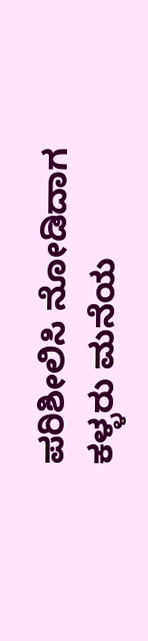ಪರಿಶೀಲಿಸಿ ನೋಡಿದಾಗ ಕಳ್ಳರು ಮನೆಯ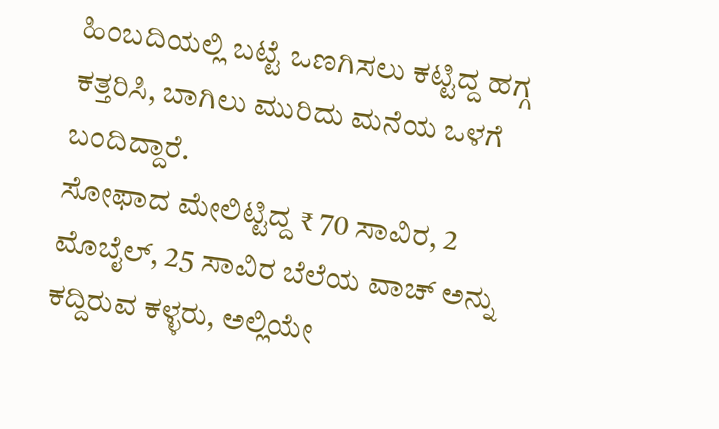ಹಿಂಬದಿಯಲ್ಲಿ ಬಟ್ಟೆ ಒಣಗಿಸಲು ಕಟ್ಟಿದ್ದ ಹಗ್ಗ ಕತ್ತರಿಸಿ, ಬಾಗಿಲು ಮುರಿದು ಮನೆಯ ಒಳಗೆ ಬಂದಿದ್ದಾರೆ.
ಸೋಫಾದ ಮೇಲಿಟ್ಟಿದ್ದ ₹ 70 ಸಾವಿರ, 2 ಮೊಬೈಲ್, 25 ಸಾವಿರ ಬೆಲೆಯ ವಾಚ್ ಅನ್ನು ಕದ್ದಿರುವ ಕಳ್ಳರು, ಅಲ್ಲಿಯೇ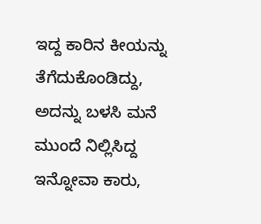ಇದ್ದ ಕಾರಿನ ಕೀಯನ್ನು ತೆಗೆದುಕೊಂಡಿದ್ದು, ಅದನ್ನು ಬಳಸಿ ಮನೆ ಮುಂದೆ ನಿಲ್ಲಿಸಿದ್ದ ಇನ್ನೋವಾ ಕಾರು,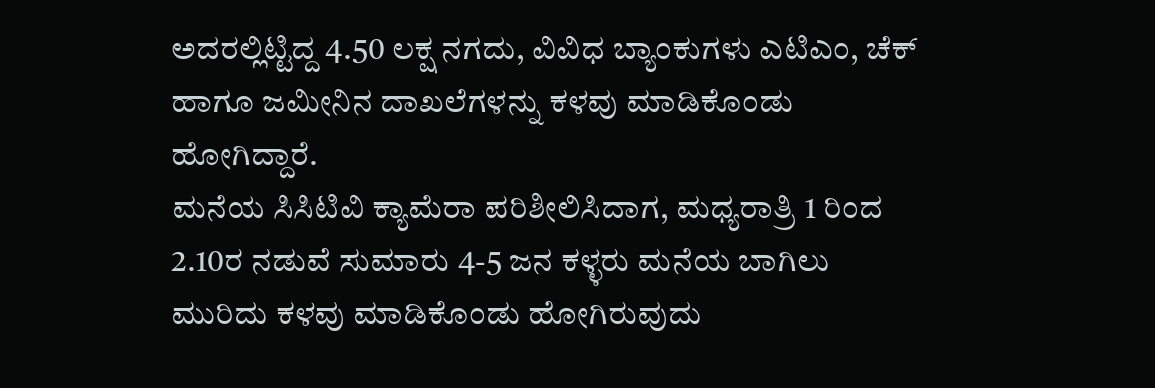ಅದರಲ್ಲಿಟ್ಟಿದ್ದ 4.50 ಲಕ್ಷ ನಗದು, ವಿವಿಧ ಬ್ಯಾಂಕುಗಳು ಎಟಿಎಂ, ಚೆಕ್ ಹಾಗೂ ಜಮೀನಿನ ದಾಖಲೆಗಳನ್ನು ಕಳವು ಮಾಡಿಕೊಂಡು ಹೋಗಿದ್ದಾರೆ.
ಮನೆಯ ಸಿಸಿಟಿವಿ ಕ್ಯಾಮೆರಾ ಪರಿಶೀಲಿಸಿದಾಗ, ಮಧ್ಯರಾತ್ರಿ 1 ರಿಂದ 2.10ರ ನಡುವೆ ಸುಮಾರು 4-5 ಜನ ಕಳ್ಳರು ಮನೆಯ ಬಾಗಿಲು ಮುರಿದು ಕಳವು ಮಾಡಿಕೊಂಡು ಹೋಗಿರುವುದು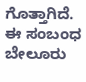ಗೊತ್ತಾಗಿದೆ. ಈ ಸಂಬಂಧ ಬೇಲೂರು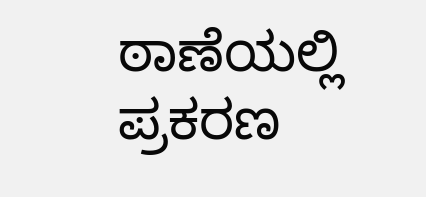ಠಾಣೆಯಲ್ಲಿ ಪ್ರಕರಣ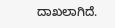ದಾಖಲಾಗಿದೆ.